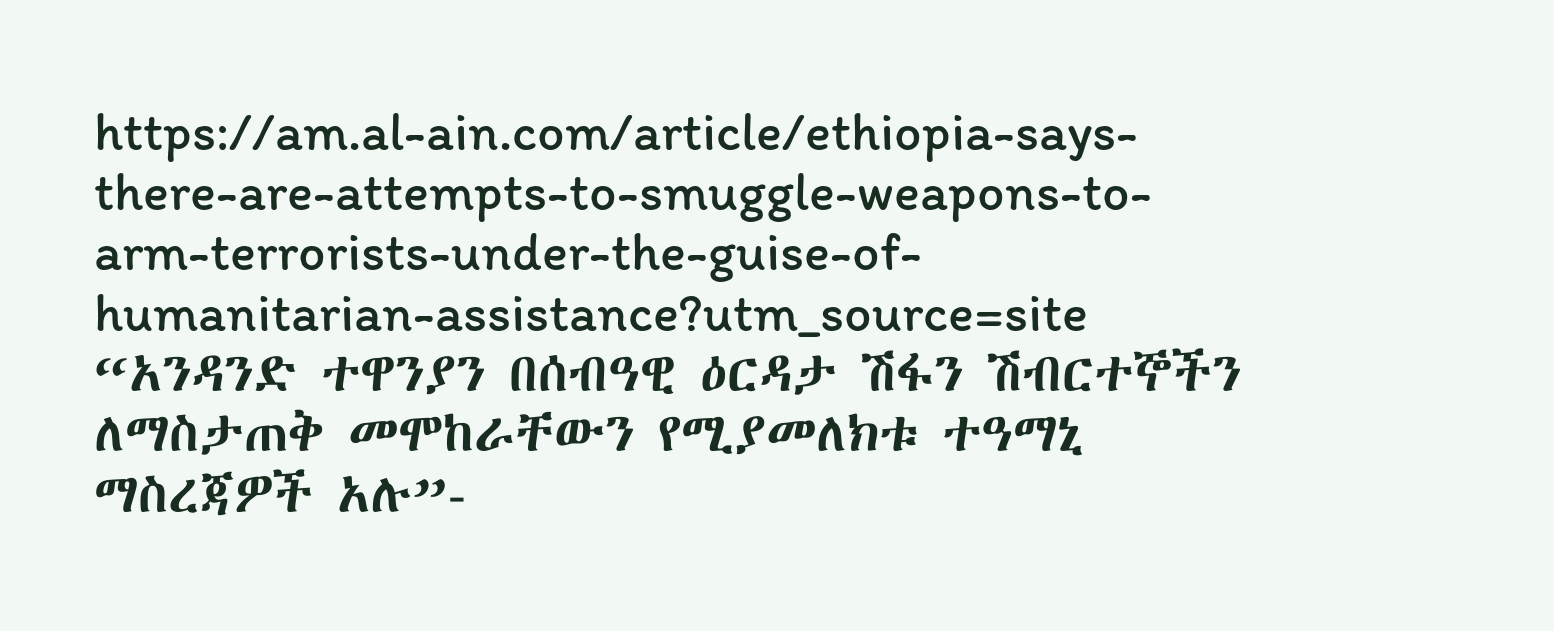https://am.al-ain.com/article/ethiopia-says-there-are-attempts-to-smuggle-weapons-to-arm-terrorists-under-the-guise-of-humanitarian-assistance?utm_source=site
“አንዳንድ ተዋንያን በሰብዓዊ ዕርዳታ ሽፋን ሽብርተኞችን ለማስታጠቅ መሞከራቸውን የሚያመለክቱ ተዓማኒ ማስረጃዎች አሉ”-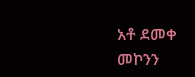አቶ ደመቀ መኮንን